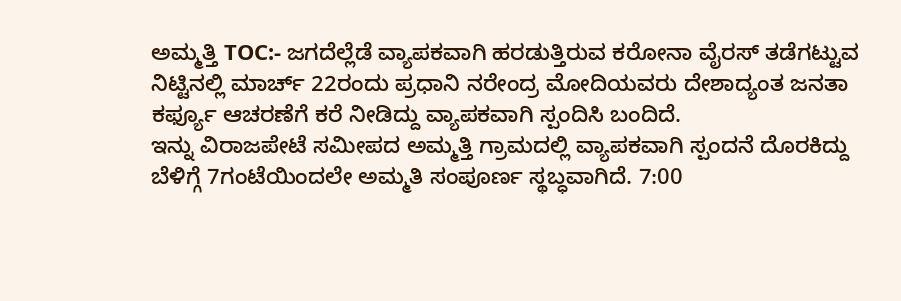ಅಮ್ಮತ್ತಿ TOC:- ಜಗದೆಲ್ಲೆಡೆ ವ್ಯಾಪಕವಾಗಿ ಹರಡುತ್ತಿರುವ ಕರೋನಾ ವೈರಸ್ ತಡೆಗಟ್ಟುವ ನಿಟ್ಟಿನಲ್ಲಿ ಮಾರ್ಚ್ 22ರಂದು ಪ್ರಧಾನಿ ನರೇಂದ್ರ ಮೋದಿಯವರು ದೇಶಾದ್ಯಂತ ಜನತಾ ಕರ್ಫ್ಯೂ ಆಚರಣೆಗೆ ಕರೆ ನೀಡಿದ್ದು ವ್ಯಾಪಕವಾಗಿ ಸ್ಪಂದಿಸಿ ಬಂದಿದೆ.
ಇನ್ನು ವಿರಾಜಪೇಟೆ ಸಮೀಪದ ಅಮ್ಮತ್ತಿ ಗ್ರಾಮದಲ್ಲಿ ವ್ಯಾಪಕವಾಗಿ ಸ್ಪಂದನೆ ದೊರಕಿದ್ದು ಬೆಳಿಗ್ಗೆ 7ಗಂಟೆಯಿಂದಲೇ ಅಮ್ಮತಿ ಸಂಪೂರ್ಣ ಸ್ಥಬ್ಧವಾಗಿದೆ. 7:00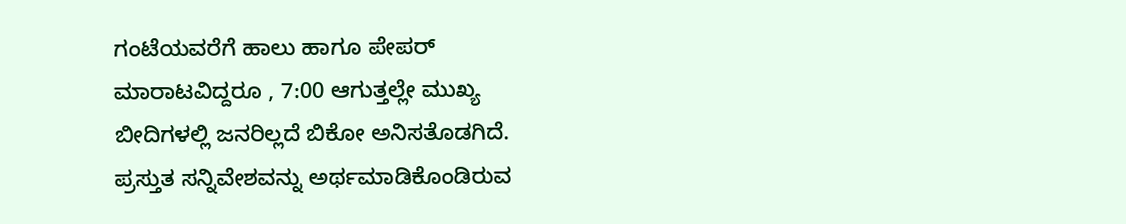ಗಂಟೆಯವರೆಗೆ ಹಾಲು ಹಾಗೂ ಪೇಪರ್ ಮಾರಾಟವಿದ್ದರೂ , 7:00 ಆಗುತ್ತಲ್ಲೇ ಮುಖ್ಯ ಬೀದಿಗಳಲ್ಲಿ ಜನರಿಲ್ಲದೆ ಬಿಕೋ ಅನಿಸತೊಡಗಿದೆ. ಪ್ರಸ್ತುತ ಸನ್ನಿವೇಶವನ್ನು ಅರ್ಥಮಾಡಿಕೊಂಡಿರುವ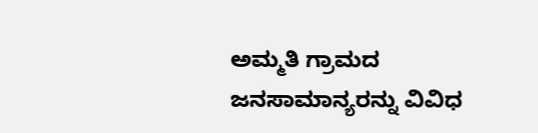ಅಮ್ಮತಿ ಗ್ರಾಮದ ಜನಸಾಮಾನ್ಯರನ್ನು ವಿವಿಧ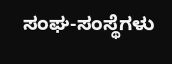ಸಂಘ-ಸಂಸ್ಥೆಗಳು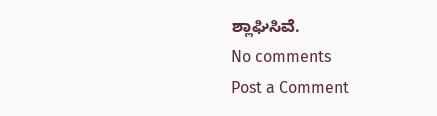ಶ್ಲಾಘಿಸಿವೆ.
No comments
Post a Comment